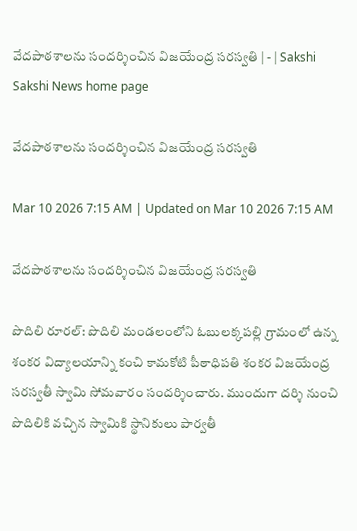వేదపాఠశాలను సందర్శించిన విజయేంద్ర సరస్వతి | - | Sakshi
Sakshi News home page

వేదపాఠశాలను సందర్శించిన విజయేంద్ర సరస్వతి

Mar 10 2026 7:15 AM | Updated on Mar 10 2026 7:15 AM

వేదపాఠశాలను సందర్శించిన విజయేంద్ర సరస్వతి

పొదిలి రూరల్‌: పొదిలి మండలంలోని ఓబులక్కపల్లి గ్రామంలో ఉన్న శంకర విద్యాలయాన్ని కంచి కామకోటి పీఠాధిపతి శంకర విజయేంద్ర సరస్వతీ స్వామి సోమవారం సందర్శించారు. ముందుగా దర్శి నుంచి పొదిలికి వచ్చిన స్వామికి స్థానికులు పార్వతీ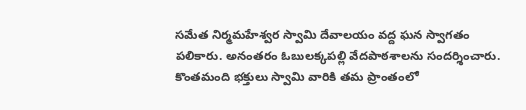సమేత నిర్మమహేశ్వర స్వామి దేవాలయం వద్ద ఘన స్వాగతం పలికారు. అనంతరం ఓబులక్కపల్లి వేదపాఠశాలను సందర్శించారు. కొంతమంది భక్తులు స్వామి వారికి తమ ప్రాంతంలో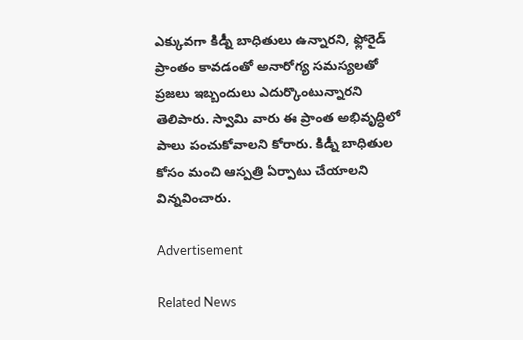ఎక్కువగా కిడ్నీ బాధితులు ఉన్నారని, ఫ్లోరైడ్‌ ప్రాంతం కావడంతో అనారోగ్య సమస్యలతో ప్రజలు ఇబ్బందులు ఎదుర్కొంటున్నారని తెలిపారు. స్వామి వారు ఈ ప్రాంత అభివృద్ధిలో పాలు పంచుకోవాలని కోరారు. కిడ్నీ బాధితుల కోసం మంచి ఆస్పత్రి ఏర్పాటు చేయాలని విన్నవించారు.

Advertisement

Related News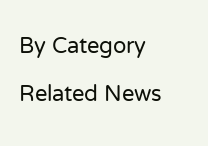By Category

Related News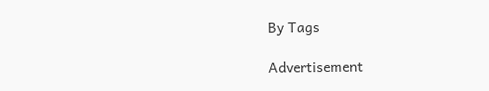By Tags

Advertisement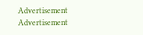Advertisement
Advertisement